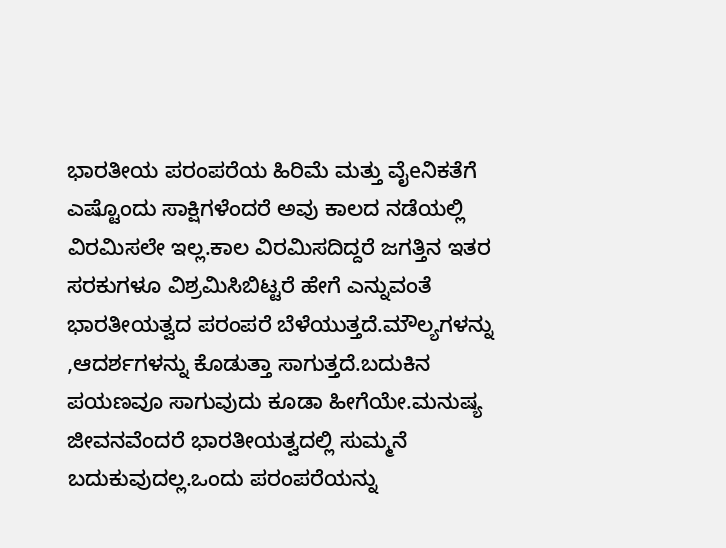ಭಾರತೀಯ ಪರಂಪರೆಯ ಹಿರಿಮೆ ಮತ್ತು ವೈeನಿಕತೆಗೆ ಎಷ್ಟೊಂದು ಸಾಕ್ಷಿಗಳೆಂದರೆ ಅವು ಕಾಲದ ನಡೆಯಲ್ಲಿ ವಿರಮಿಸಲೇ ಇಲ್ಲ.ಕಾಲ ವಿರಮಿಸದಿದ್ದರೆ ಜಗತ್ತಿನ ಇತರ ಸರಕುಗಳೂ ವಿಶ್ರಮಿಸಿಬಿಟ್ಟರೆ ಹೇಗೆ ಎನ್ನುವಂತೆ ಭಾರತೀಯತ್ವದ ಪರಂಪರೆ ಬೆಳೆಯುತ್ತದೆ.ಮೌಲ್ಯಗಳನ್ನು ,ಆದರ್ಶಗಳನ್ನು ಕೊಡುತ್ತಾ ಸಾಗುತ್ತದೆ.ಬದುಕಿನ ಪಯಣವೂ ಸಾಗುವುದು ಕೂಡಾ ಹೀಗೆಯೇ.ಮನುಷ್ಯ ಜೀವನವೆಂದರೆ ಭಾರತೀಯತ್ವದಲ್ಲಿ ಸುಮ್ಮನೆ ಬದುಕುವುದಲ್ಲ.ಒಂದು ಪರಂಪರೆಯನ್ನು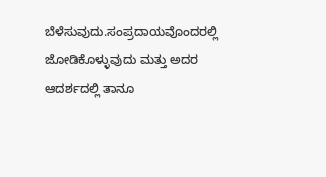ಬೆಳೆಸುವುದು.ಸಂಪ್ರದಾಯವೊಂದರಲ್ಲಿ ಜೋಡಿಕೊಳ್ಳುವುದು ಮತ್ತು ಅದರ ಆದರ್ಶದಲ್ಲಿ ತಾನೂ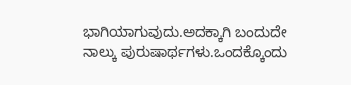ಭಾಗಿಯಾಗುವುದು.ಅದಕ್ಕಾಗಿ ಬಂದುದೇ ನಾಲ್ಕು ಪುರುಷಾರ್ಥಗಳು.ಒಂದಕ್ಕೊಂದು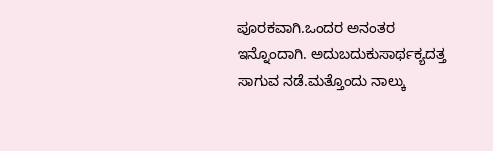ಪೂರಕವಾಗಿ.ಒಂದರ ಅನಂತರ ಇನ್ನೊಂದಾಗಿ. ಅದುಬದುಕುಸಾರ್ಥಕ್ಯದತ್ತ ಸಾಗುವ ನಡೆ.ಮತ್ತೊಂದು ನಾಲ್ಕು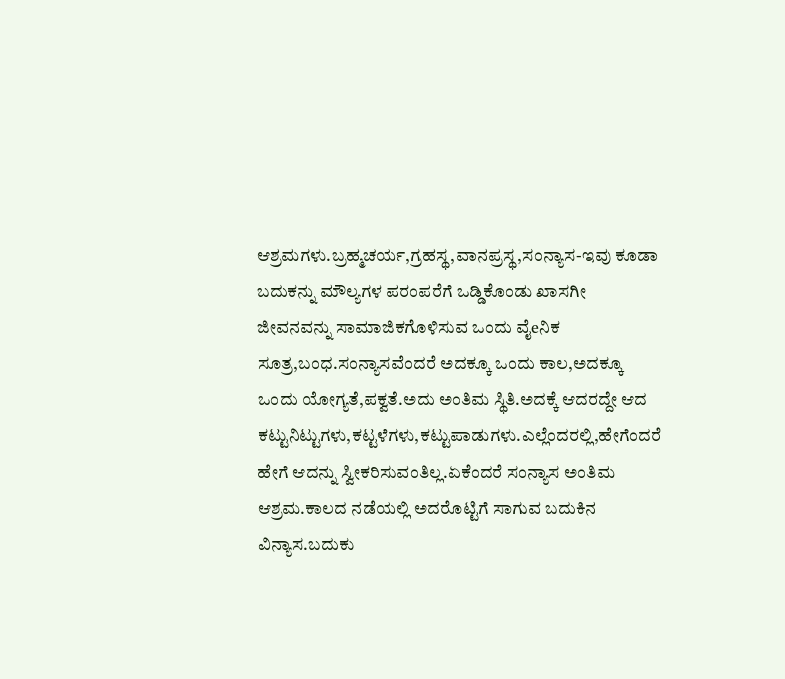ಆಶ್ರಮಗಳು.ಬ್ರಹ್ಮಚರ್ಯ,ಗ್ರಹಸ್ಥ,ವಾನಪ್ರಸ್ಥ,ಸಂನ್ಯಾಸ-ಇವು ಕೂಡಾ ಬದುಕನ್ನು ಮೌಲ್ಯಗಳ ಪರಂಪರೆಗೆ ಒಡ್ಡಿಕೊಂಡು ಖಾಸಗೀ ಜೀವನವನ್ನು ಸಾಮಾಜಿಕಗೊಳಿಸುವ ಒಂದು ವೈeನಿಕ ಸೂತ್ರ,ಬಂಧ.ಸಂನ್ಯಾಸವೆಂದರೆ ಅದಕ್ಕೂ ಒಂದು ಕಾಲ,ಅದಕ್ಕೂ ಒಂದು ಯೋಗ್ಯತೆ,ಪಕ್ವತೆ.ಅದು ಅಂತಿಮ ಸ್ಥಿತಿ.ಅದಕ್ಕೆ ಆದರದ್ದೇ ಆದ ಕಟ್ಟುನಿಟ್ಟುಗಳು,ಕಟ್ಟಳೆಗಳು,ಕಟ್ಟುಪಾಡುಗಳು.ಎಲ್ಲೆಂದರಲ್ಲಿ,ಹೇಗೆಂದರೆ ಹೇಗೆ ಆದನ್ನು ಸ್ವೀಕರಿಸುವಂತಿಲ್ಲ.ಏಕೆಂದರೆ ಸಂನ್ಯಾಸ ಅಂತಿಮ ಆಶ್ರಮ.ಕಾಲದ ನಡೆಯಲ್ಲಿ ಅದರೊಟ್ಟಿಗೆ ಸಾಗುವ ಬದುಕಿನ ವಿನ್ಯಾಸ.ಬದುಕು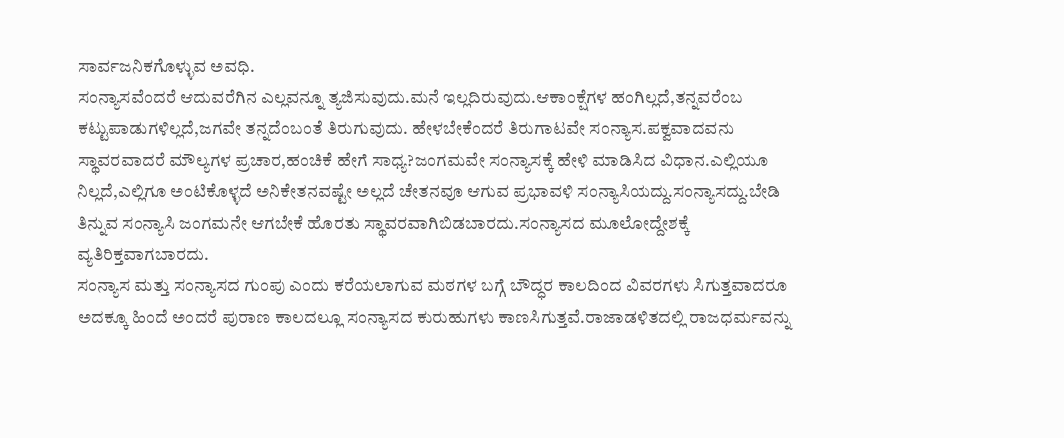ಸಾರ್ವಜನಿಕಗೊಳ್ಳುವ ಅವಧಿ.
ಸಂನ್ಯಾಸವೆಂದರೆ ಆದುವರೆಗಿನ ಎಲ್ಲವನ್ನೂ ತ್ಯಜಿಸುವುದು.ಮನೆ ಇಲ್ಲದಿರುವುದು.ಆಕಾಂಕ್ಷೆಗಳ ಹಂಗಿಲ್ಲದೆ,ತನ್ನವರೆಂಬ ಕಟ್ಟುಪಾಡುಗಳಿಲ್ಲದೆ,ಜಗವೇ ತನ್ನದೆಂಬಂತೆ ತಿರುಗುವುದು. ಹೇಳಬೇಕೆಂದರೆ ತಿರುಗಾಟವೇ ಸಂನ್ಯಾಸ.ಪಕ್ವವಾದವನು ಸ್ಥಾವರವಾದರೆ ಮೌಲ್ಯಗಳ ಪ್ರಚಾರ,ಹಂಚಿಕೆ ಹೇಗೆ ಸಾಧ್ಯ?ಜಂಗಮವೇ ಸಂನ್ಯಾಸಕ್ಕೆ ಹೇಳಿ ಮಾಡಿಸಿದ ವಿಧಾನ.ಎಲ್ಲಿಯೂ ನಿಲ್ಲದೆ,ಎಲ್ಲಿಗೂ ಅಂಟಿಕೊಳ್ಳದೆ ಅನಿಕೇತನವಷ್ಟೇ ಅಲ್ಲದೆ ಚೇತನವೂ ಆಗುವ ಪ್ರಭಾವಳಿ ಸಂನ್ಯಾಸಿಯದ್ದು.ಸಂನ್ಯಾಸದ್ದು.ಬೇಡಿ ತಿನ್ನುವ ಸಂನ್ಯಾಸಿ ಜಂಗಮನೇ ಆಗಬೇಕೆ ಹೊರತು ಸ್ಥಾವರವಾಗಿಬಿಡಬಾರದು.ಸಂನ್ಯಾಸದ ಮೂಲೋದ್ದೇಶಕ್ಕೆ ವ್ಯತಿರಿಕ್ತವಾಗಬಾರದು.
ಸಂನ್ಯಾಸ ಮತ್ತು ಸಂನ್ಯಾಸದ ಗುಂಪು ಎಂದು ಕರೆಯಲಾಗುವ ಮಠಗಳ ಬಗ್ಗೆ ಬೌದ್ಧರ ಕಾಲದಿಂದ ವಿವರಗಳು ಸಿಗುತ್ತವಾದರೂ ಅದಕ್ಕೂ ಹಿಂದೆ ಅಂದರೆ ಪುರಾಣ ಕಾಲದಲ್ಲೂ ಸಂನ್ಯಾಸದ ಕುರುಹುಗಳು ಕಾಣಸಿಗುತ್ತವೆ.ರಾಜಾಡಳಿತದಲ್ಲಿ ರಾಜಧರ್ಮವನ್ನು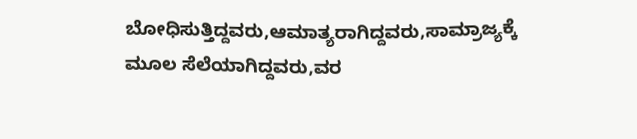ಬೋಧಿಸುತ್ತಿದ್ದವರು,ಆಮಾತ್ಯರಾಗಿದ್ದವರು,ಸಾಮ್ರಾಜ್ಯಕ್ಕೆ ಮೂಲ ಸೆಲೆಯಾಗಿದ್ದವರು,ವರ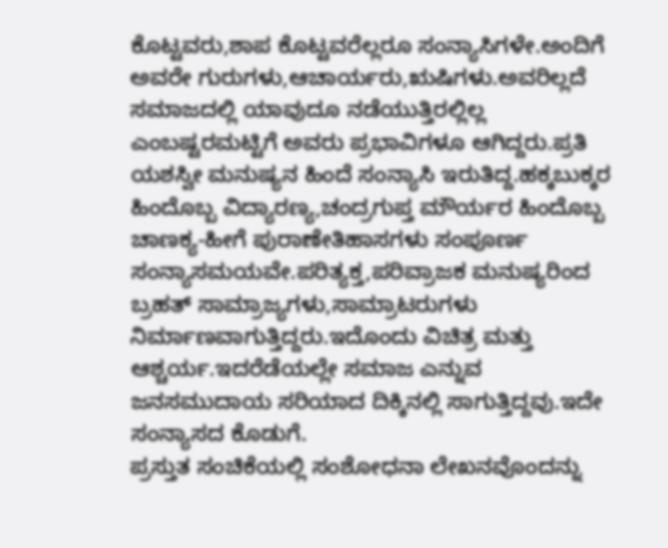ಕೊಟ್ಟವರು,ಶಾಪ ಕೊಟ್ಟವರೆಲ್ಲರೂ ಸಂನ್ಯಾಸಿಗಳೇ.ಅಂದಿಗೆ ಅವರೇ ಗುರುಗಳು,ಆಚಾರ್ಯರು,ಋಷಿಗಳು.ಅವರಿಲ್ಲದೆ ಸಮಾಜದಲ್ಲಿ ಯಾವುದೂ ನಡೆಯುತ್ತಿರಲ್ಲಿಲ್ಲ ಎಂಬಷ್ಟರಮಟ್ಟಿಗೆ ಅವರು ಪ್ರಭಾವಿಗಳೂ ಆಗಿದ್ದರು.ಪ್ರತಿ ಯಶಸ್ವೀ ಮನುಷ್ಯನ ಹಿಂದೆ ಸಂನ್ಯಾಸಿ ಇರುತಿದ್ದ.ಹಕ್ಕಬುಕ್ಕರ ಹಿಂದೊಬ್ಬ ವಿದ್ಯಾರಣ್ಯ,ಚಂದ್ರಗುಪ್ತ ಮೌರ್ಯರ ಹಿಂದೊಬ್ಬ ಚಾಣಕ್ಯ-ಹೀಗೆ ಪುರಾಣೇತಿಹಾಸಗಳು ಸಂಪೂರ್ಣ ಸಂನ್ಯಾಸಮಯವೇ.ಪರಿತ್ಯಕ್ತ,ಪರಿವ್ರಾಜಕ ಮನುಷ್ಯರಿಂದ ಬ್ರಹತ್ ಸಾಮ್ರಾಜ್ಯಗಳು,ಸಾಮ್ರಾಟರುಗಳು ನಿರ್ಮಾಣವಾಗುತ್ತಿದ್ದರು.ಇದೊಂದು ವಿಚಿತ್ರ ಮತ್ತು ಆಶ್ಚರ್ಯ.ಇದರೆಡೆಯಲ್ಲೇ ಸಮಾಜ ಎನ್ನುವ ಜನಸಮುದಾಯ ಸರಿಯಾದ ದಿಕ್ಕಿನಲ್ಲಿ ಸಾಗುತ್ತಿದ್ದವು.ಇದೇ ಸಂನ್ಯಾಸದ ಕೊಡುಗೆ.
ಪ್ರಸ್ತುತ ಸಂಚಿಕೆಯಲ್ಲಿ ಸಂಶೋಧನಾ ಲೇಖನವೊಂದನ್ನು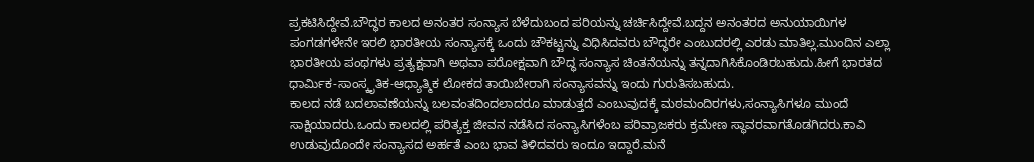ಪ್ರಕಟಿಸಿದ್ದೇವೆ.ಬೌದ್ಧರ ಕಾಲದ ಅನಂತರ ಸಂನ್ಯಾಸ ಬೆಳೆದುಬಂದ ಪರಿಯನ್ನು ಚರ್ಚಿಸಿದ್ದೇವೆ.ಬದ್ದನ ಅನಂತರದ ಅನುಯಾಯಿಗಳ ಪಂಗಡಗಳೇನೇ ಇರಲಿ ಭಾರತೀಯ ಸಂನ್ಯಾಸಕ್ಕೆ ಒಂದು ಚೌಕಟ್ಟನ್ನು ವಿಧಿಸಿದವರು ಬೌದ್ಧರೇ ಎಂಬುದರಲ್ಲಿ ಎರಡು ಮಾತಿಲ್ಲ.ಮುಂದಿನ ಎಲ್ಲಾ ಭಾರತೀಯ ಪಂಥಗಳು ಪ್ರತ್ಯಕ್ಷವಾಗಿ ಅಥವಾ ಪರೋಕ್ಷವಾಗಿ ಬೌದ್ಧ ಸಂನ್ಯಾಸ ಚಿಂತನೆಯನ್ನು ತನ್ನದಾಗಿಸಿಕೊಂಡಿರಬಹುದು.ಹೀಗೆ ಭಾರತದ ಧಾರ್ಮಿಕ-ಸಾಂಸ್ಕೃತಿಕ-ಆಧ್ಯಾತ್ಮಿಕ ಲೋಕದ ತಾಯಿಬೇರಾಗಿ ಸಂನ್ಯಾಸವನ್ನು ಇಂದು ಗುರುತಿಸಬಹುದು.
ಕಾಲದ ನಡೆ ಬದಲಾವಣೆಯನ್ನು ಬಲವಂತದಿಂದಲಾದರೂ ಮಾಡುತ್ತದೆ ಎಂಬುವುದಕ್ಕೆ ಮಠಮಂದಿರಗಳು,ಸಂನ್ಯಾಸಿಗಳೂ ಮುಂದೆ ಸಾಕ್ಷಿಯಾದರು.ಒಂದು ಕಾಲದಲ್ಲಿ ಪರಿತ್ಯಕ್ತ ಜೀವನ ನಡೆಸಿದ ಸಂನ್ಯಾಸಿಗಳೆಂಬ ಪರಿವ್ರಾಜಕರು ಕ್ರಮೇಣ ಸ್ಥಾವರವಾಗತೊಡಗಿದರು.ಕಾವಿ ಉಡುವುದೊಂದೇ ಸಂನ್ಯಾಸದ ಅರ್ಹತೆ ಎಂಬ ಭಾವ ತಿಳಿದವರು ಇಂದೂ ಇದ್ದಾರೆ.ಮನೆ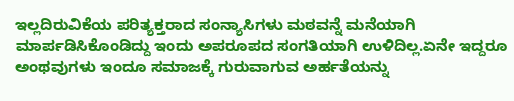ಇಲ್ಲದಿರುವಿಕೆಯ ಪರಿತ್ಯಕ್ತರಾದ ಸಂನ್ಯಾಸಿಗಳು ಮಠವನ್ನೆ ಮನೆಯಾಗಿ ಮಾರ್ಪಡಿಸಿಕೊಂಡಿದ್ದು ಇಂದು ಅಪರೂಪದ ಸಂಗತಿಯಾಗಿ ಉಳಿದಿಲ್ಲ.ಏನೇ ಇದ್ದರೂ ಅಂಥವುಗಳು ಇಂದೂ ಸಮಾಜಕ್ಕೆ ಗುರುವಾಗುವ ಅರ್ಹತೆಯನ್ನು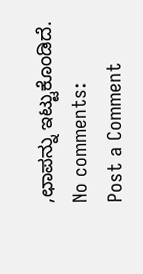,ಛಾಪನ್ನು ಇಟ್ಟುಕೊಂಡಿದೆ.
No comments:
Post a Comment